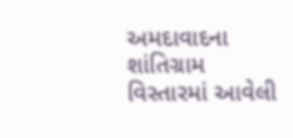અમદાવાદના શાંતિગ્રામ વિસ્તારમાં આવેલી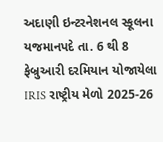અદાણી ઇન્ટરનેશનલ સ્કૂલના યજમાનપદે તા. 6 થી 8 ફેબ્રુઆરી દરમિયાન યોજાયેલા IRIS રાષ્ટ્રીય મેળો 2025-26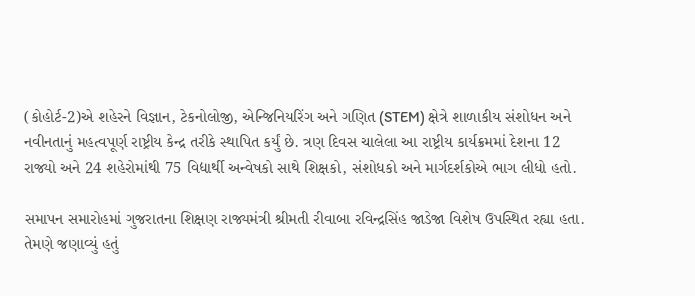(કોહોર્ટ-2)એ શહેરને વિજ્ઞાન, ટેકનોલોજી, એન્જિનિયરિંગ અને ગણિત (STEM) ક્ષેત્રે શાળાકીય સંશોધન અને નવીનતાનું મહત્વપૂર્ણ રાષ્ટ્રીય કેન્દ્ર તરીકે સ્થાપિત કર્યું છે. ત્રણ દિવસ ચાલેલા આ રાષ્ટ્રીય કાર્યક્રમમાં દેશના 12 રાજ્યો અને 24 શહેરોમાંથી 75 વિદ્યાર્થી અન્વેષકો સાથે શિક્ષકો, સંશોધકો અને માર્ગદર્શકોએ ભાગ લીધો હતો.

સમાપન સમારોહમાં ગુજરાતના શિક્ષણ રાજ્યમંત્રી શ્રીમતી રીવાબા રવિન્દ્રસિંહ જાડેજા વિશેષ ઉપસ્થિત રહ્યા હતા. તેમણે જણાવ્યું હતું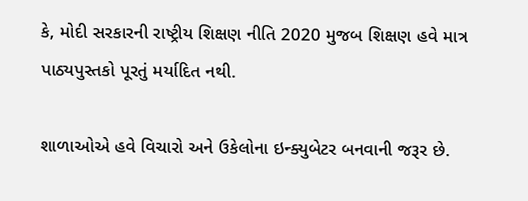કે, મોદી સરકારની રાષ્ટ્રીય શિક્ષણ નીતિ 2020 મુજબ શિક્ષણ હવે માત્ર પાઠ્યપુસ્તકો પૂરતું મર્યાદિત નથી.

શાળાઓએ હવે વિચારો અને ઉકેલોના ઇન્ક્યુબેટર બનવાની જરૂર છે.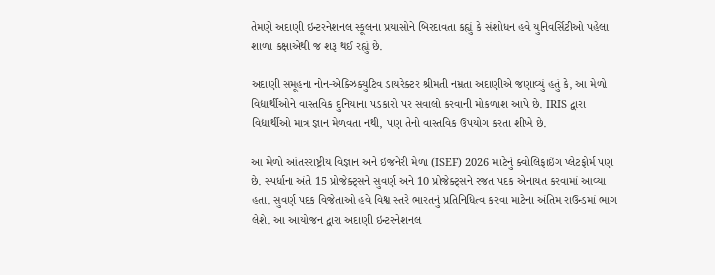તેમણે અદાણી ઇન્ટરનેશનલ સ્કૂલના પ્રયાસોને બિરદાવતા કહ્યું કે સંશોધન હવે યુનિવર્સિટીઓ પહેલા શાળા કક્ષાએથી જ શરૂ થઈ રહ્યું છે.

અદાણી સમૂહના નોન-એક્ઝિક્યુટિવ ડાયરેક્ટર શ્રીમતી નમ્રતા અદાણીએ જણાવ્યું હતું કે, આ મેળો વિદ્યાર્થીઓને વાસ્તવિક દુનિયાના પડકારો પર સવાલો કરવાની મોકળાશ આપે છે. IRIS દ્વારા વિદ્યાર્થીઓ માત્ર જ્ઞાન મેળવતા નથી, પણ તેનો વાસ્તવિક ઉપયોગ કરતા શીખે છે.

આ મેળો આંતરરાષ્ટ્રીય વિજ્ઞાન અને ઇજનેરી મેળા (ISEF) 2026 માટેનું ક્વોલિફાઇંગ પ્લેટફોર્મ પણ છે. સ્પર્ધાના અંતે 15 પ્રોજેક્ટ્સને સુવર્ણ અને 10 પ્રોજેક્ટ્સને રજત પદક એનાયત કરવામાં આવ્યા હતા. સુવર્ણ પદક વિજેતાઓ હવે વિશ્વ સ્તરે ભારતનું પ્રતિનિધિત્વ કરવા માટેના અંતિમ રાઉન્ડમાં ભાગ લેશે. આ આયોજન દ્વારા અદાણી ઇન્ટરનેશનલ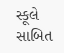સ્કૂલે સાબિત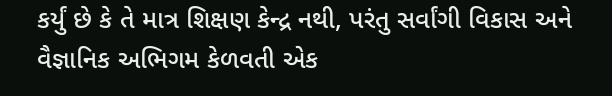કર્યું છે કે તે માત્ર શિક્ષણ કેન્દ્ર નથી, પરંતુ સર્વાંગી વિકાસ અને વૈજ્ઞાનિક અભિગમ કેળવતી એક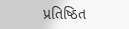પ્રતિષ્ઠિત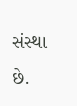સંસ્થા છે.